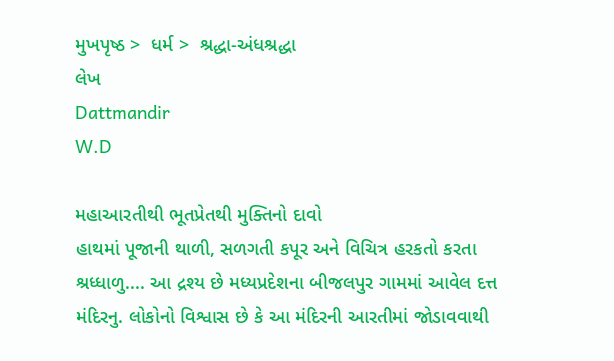મુખપૃષ્ઠ >  ધર્મ >  શ્રદ્ધા-અંધશ્રદ્ધા
લેખ
Dattmandir
W.D

મહાઆરતીથી ભૂતપ્રેતથી મુક્તિનો દાવો
હાથમાં પૂજાની થાળી, સળગતી કપૂર અને વિચિત્ર હરકતો કરતા શ્રધ્ધાળુ.... આ દ્રશ્ય છે મધ્યપ્રદેશના બીજલપુર ગામમાં આવેલ દત્ત મંદિરનુ. લોકોનો વિશ્વાસ છે કે આ મંદિરની આરતીમાં જોડાવવાથી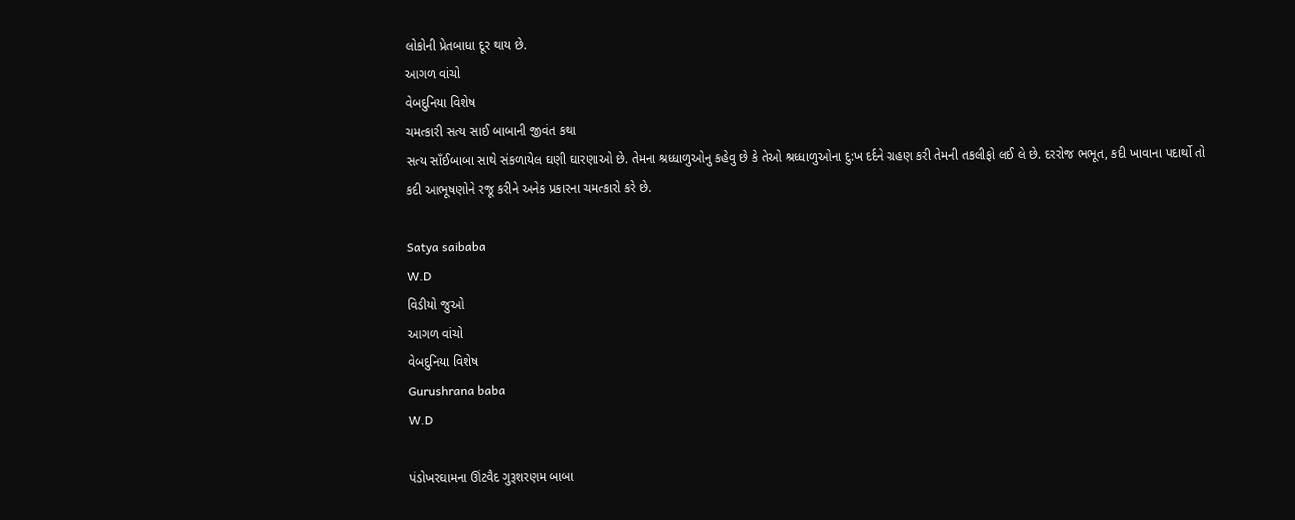લોકોની પ્રેતબાધા દૂર થાય છે.
આગળ વાંચો
વેબદુનિયા વિશેષ
ચમત્કારી સત્ય સાઈ બાબાની જીવંત કથા
સત્ય સાઁઈબાબા સાથે સંકળાયેલ ઘણી ઘારણાઓ છે. તેમના શ્રધ્ધાળુઓનુ કહેવુ છે કે તેઓ શ્રધ્ધાળુઓના દુ:ખ દર્દને ગ્રહણ કરી તેમની તકલીફો લઈ લે છે. દરરોજ ભભૂત, કદી ખાવાના પદાર્થો તો કદી આભૂષણોને રજૂ કરીને અનેક પ્રકારના ચમત્કારો કરે છે.

Satya saibaba
W.D
વિડીયો જુઓ
આગળ વાંચો
વેબદુનિયા વિશેષ
Gurushrana baba
W.D

પંડોખરઘામના ઊંટવૈદ ગુરૂશરણમ બાબા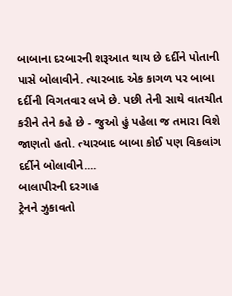બાબાના દરબારની શરૂઆત થાય છે દર્દીને પોતાની પાસે બોલાવીને. ત્યારબાદ એક કાગળ પર બાબા દર્દીની વિગતવાર લખે છે. પછી તેની સાથે વાતચીત કરીને તેને કહે છે - જુઓ હું પહેલા જ તમારા વિશે જાણતો હતો. ત્યારબાદ બાબા કોઈ પણ વિકલાંગ દર્દીને બોલાવીને....
બાલાપીરની દરગાહ
ટ્રેનને ઝુકાવતો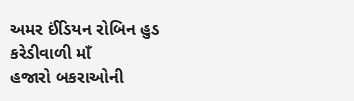અમર ઈંડિયન રોબિન હુડ
કરેડીવાળી માઁ
હજારો બકરાઓની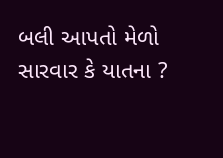બલી આપતો મેળો
સારવાર કે યાતના ?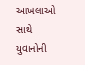આખલાઓ સાથે યુવાનોની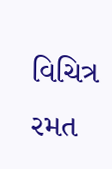વિચિત્ર રમત